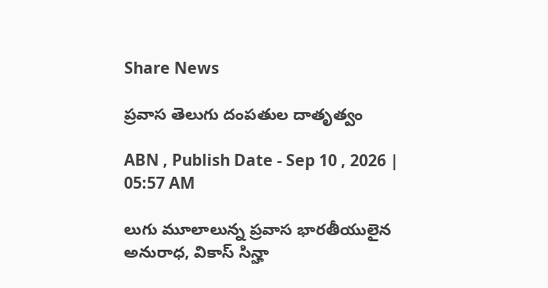Share News

ప్రవాస తెలుగు దంపతుల దాతృత్వం

ABN , Publish Date - Sep 10 , 2026 | 05:57 AM

లుగు మూలాలున్న ప్రవాస భారతీయులైన అనురాధ, వికాస్‌ సిన్హా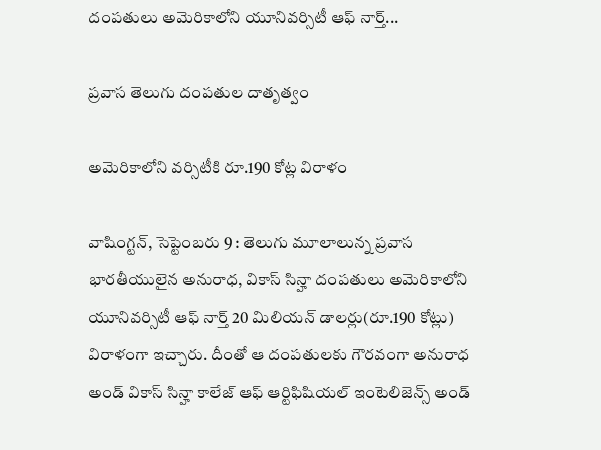దంపతులు అమెరికాలోని యూనివర్సిటీ ఆఫ్‌ నార్త్‌...

ప్రవాస తెలుగు దంపతుల దాతృత్వం

అమెరికాలోని వర్సిటీకి రూ.190 కోట్ల విరాళం

వాషింగ్టన్‌, సెప్టెంబరు 9 : తెలుగు మూలాలున్న ప్రవాస భారతీయులైన అనురాధ, వికాస్‌ సిన్హా దంపతులు అమెరికాలోని యూనివర్సిటీ ఆఫ్‌ నార్త్‌ 20 మిలియన్‌ డాలర్లు(రూ.190 కోట్లు) విరాళంగా ఇచ్చారు. దీంతో ఆ దంపతులకు గౌరవంగా అనురాధ అండ్‌ వికాస్‌ సిన్హా కాలేజ్‌ ఆఫ్‌ ఆర్టిఫిషియల్‌ ఇంటెలిజెన్స్‌ అండ్‌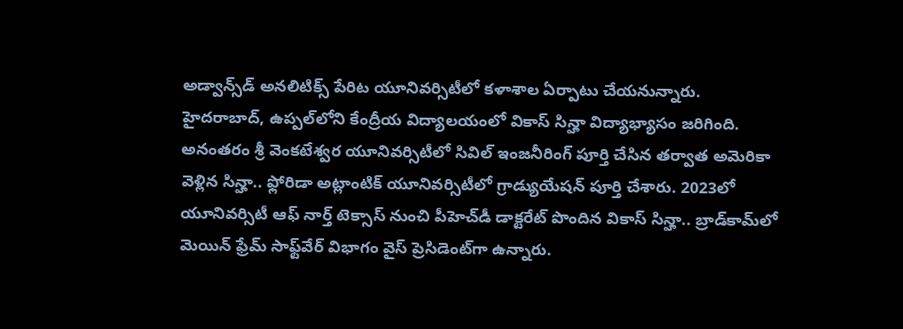అడ్వాన్స్‌డ్‌ అనలిటిక్స్‌ పేరిట యూనివర్సిటీలో కళాశాల ఏర్పాటు చేయనున్నారు. హైదరాబాద్‌, ఉప్పల్‌లోని కేంద్రీయ విద్యాలయంలో వికాస్‌ సిన్హా విద్యాభ్యాసం జరిగింది. అనంతరం శ్రీ వెంకటేశ్వర యూనివర్సిటీలో సివిల్‌ ఇంజనీరింగ్‌ పూర్తి చేసిన తర్వాత అమెరికా వెళ్లిన సిన్హా.. ఫ్లోరిడా అట్లాంటిక్‌ యూనివర్సిటీలో గ్రాడ్యుయేషన్‌ పూర్తి చేశారు. 2023లో యూనివర్సిటీ ఆఫ్‌ నార్త్‌ టెక్సాస్‌ నుంచి పీహెచ్‌డీ డాక్టరేట్‌ పొందిన వికాస్‌ సిన్హా.. బ్రాడ్‌కామ్‌లో మెయిన్‌ ఫ్రేమ్‌ సాఫ్ట్‌వేర్‌ విభాగం వైస్‌ ప్రెసిడెంట్‌గా ఉన్నారు.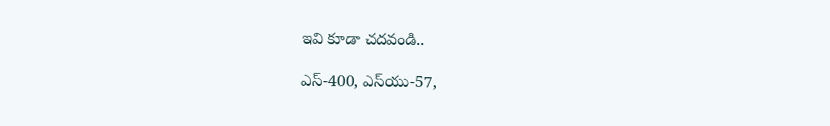ఇవి కూడా చదవండి..

ఎస్-400, ఎస్‌యు-57,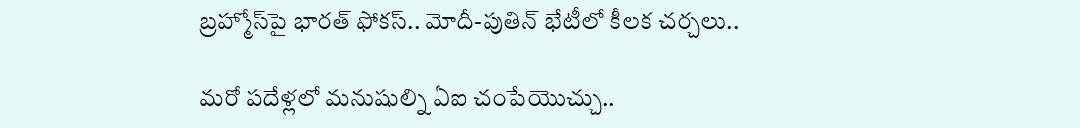బ్రహ్మోస్‌పై భారత్‌ ఫోకస్.. మోదీ-పుతిన్ భేటీలో కీలక చర్చలు..

మరో పదేళ్లలో మనుషుల్ని ఏఐ చంపేయొచ్చు..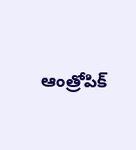ఆంత్రోపిక్‌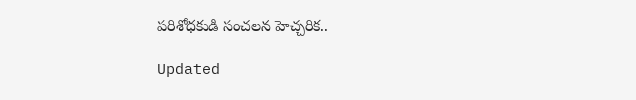పరిశోధకుడి సంచలన హెచ్చరిక..

Updated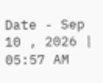Date - Sep 10 , 2026 | 05:57 AM